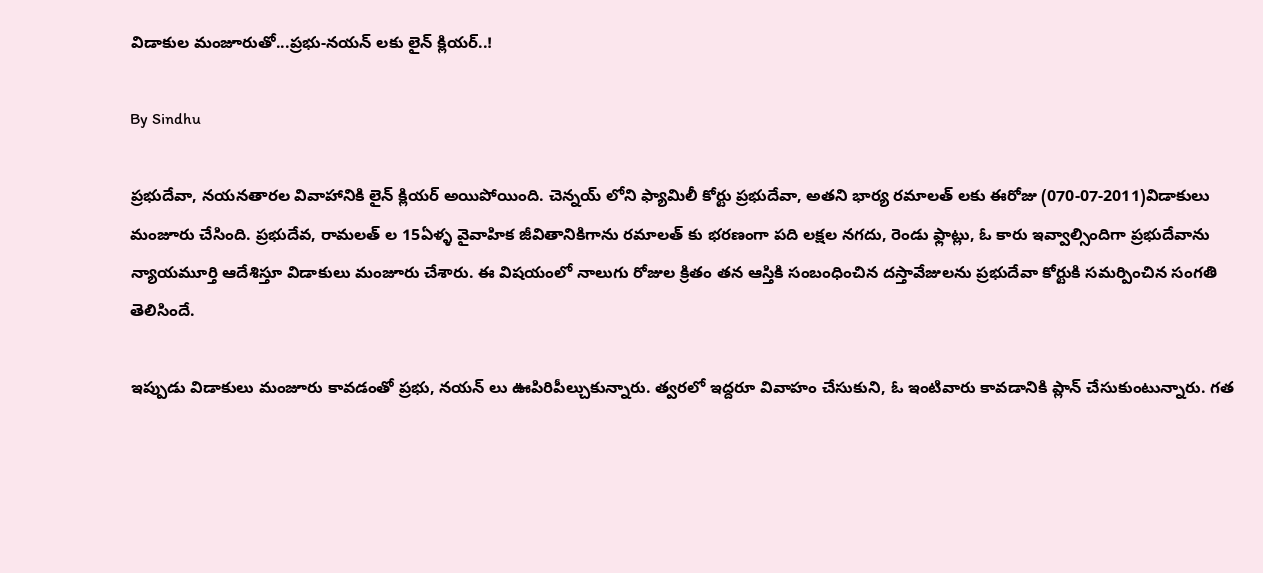విడాకుల మంజూరుతో...ప్రభు-నయన్ లకు లైన్ క్లియర్..!

By Sindhu

ప్రభుదేవా, నయనతారల వివాహానికి లైన్ క్లియర్ అయిపోయింది. చెన్నయ్ లోని ఫ్యామిలీ కోర్టు ప్రభుదేవా, అతని భార్య రమాలత్ లకు ఈరోజు (070-07-2011)విడాకులు మంజూరు చేసింది. ప్రభుదేవ, రామలత్ ల 15ఏళ్ళ వైవాహిక జీవితానికిగాను రమాలత్ కు భరణంగా పది లక్షల నగదు, రెండు ఫ్లాట్లు, ఓ కారు ఇవ్వాల్సిందిగా ప్రభుదేవాను న్యాయమూర్తి ఆదేశిస్తూ విడాకులు మంజూరు చేశారు. ఈ విషయంలో నాలుగు రోజుల క్రితం తన ఆస్తికి సంబంధించిన దస్తావేజులను ప్రభుదేవా కోర్టుకి సమర్పించిన సంగతి తెలిసిందే.

ఇప్పుడు విడాకులు మంజూరు కావడంతో ప్రభు, నయన్ లు ఊపిరిపీల్చుకున్నారు. త్వరలో ఇద్దరూ వివాహం చేసుకుని, ఓ ఇంటివారు కావడానికి ప్లాన్ చేసుకుంటున్నారు. గత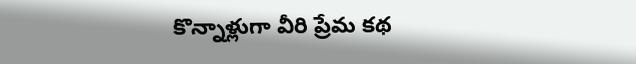కొన్నాళ్లుగా వీరి ప్రేమ కథ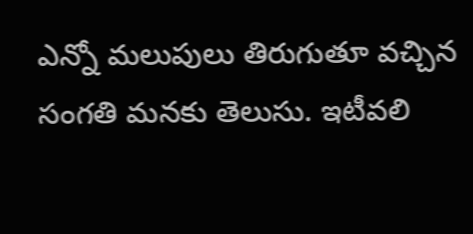ఎన్నో మలుపులు తిరుగుతూ వచ్చిన సంగతి మనకు తెలుసు. ఇటీవలి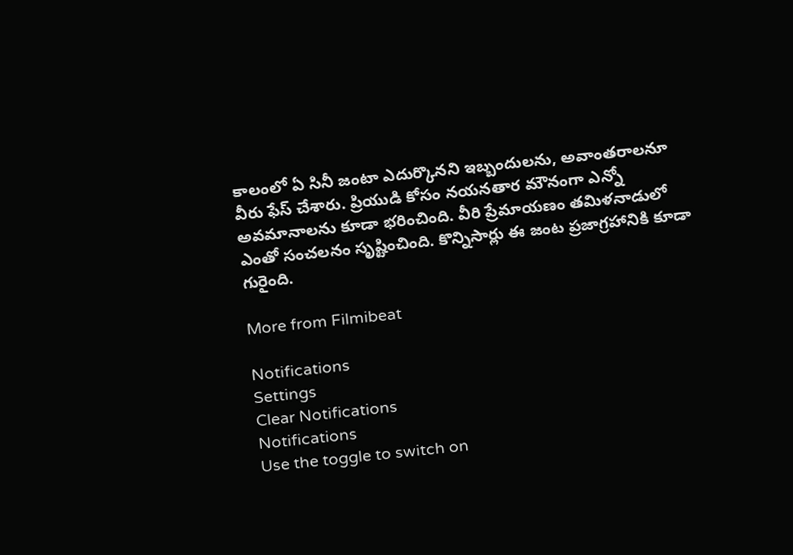కాలంలో ఏ సినీ జంటా ఎదుర్కొనని ఇబ్బందులను, అవాంతరాలనూ వీరు ఫేస్ చేశారు. ప్రియుడి కోసం నయనతార మౌనంగా ఎన్నో అవమానాలను కూడా భరించింది. వీరి ప్రేమాయణం తమిళనాడులో ఎంతో సంచలనం సృష్టించింది. కొన్నిసార్లు ఈ జంట ప్రజాగ్రహానికి కూడా గురైంది.

More from Filmibeat

Notifications
Settings
Clear Notifications
Notifications
Use the toggle to switch on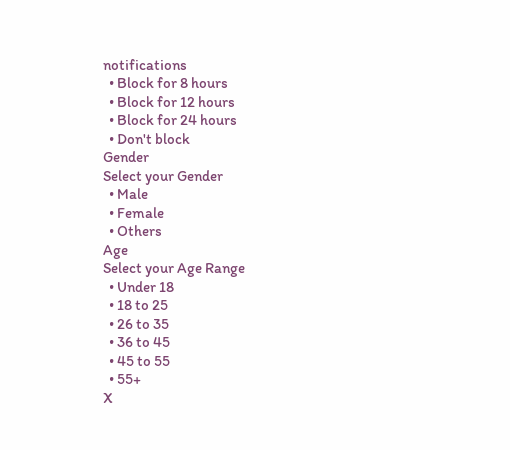notifications
  • Block for 8 hours
  • Block for 12 hours
  • Block for 24 hours
  • Don't block
Gender
Select your Gender
  • Male
  • Female
  • Others
Age
Select your Age Range
  • Under 18
  • 18 to 25
  • 26 to 35
  • 36 to 45
  • 45 to 55
  • 55+
X